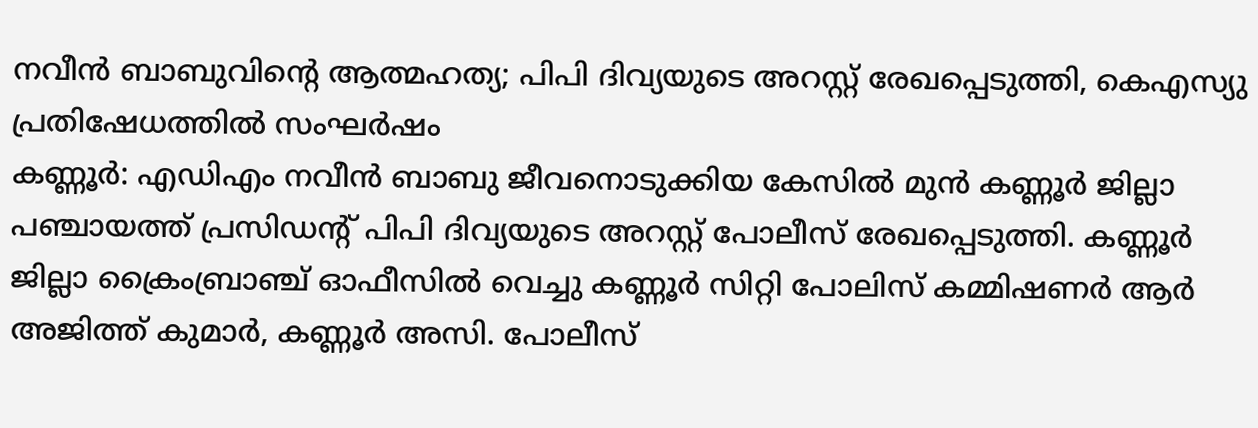നവീൻ ബാബുവിന്റെ ആത്മഹത്യ; പിപി ദിവ്യയുടെ അറസ്റ്റ് രേഖപ്പെടുത്തി, കെഎസ്യു പ്രതിഷേധത്തിൽ സംഘർഷം
കണ്ണൂർ: എഡിഎം നവീൻ ബാബു ജീവനൊടുക്കിയ കേസിൽ മുൻ കണ്ണൂർ ജില്ലാ പഞ്ചായത്ത് പ്രസിഡന്റ് പിപി ദിവ്യയുടെ അറസ്റ്റ് പോലീസ് രേഖപ്പെടുത്തി. കണ്ണൂർ ജില്ലാ ക്രൈംബ്രാഞ്ച് ഓഫീസിൽ വെച്ചു കണ്ണൂർ സിറ്റി പോലിസ് കമ്മിഷണർ ആർ അജിത്ത് കുമാർ, കണ്ണൂർ അസി. പോലീസ്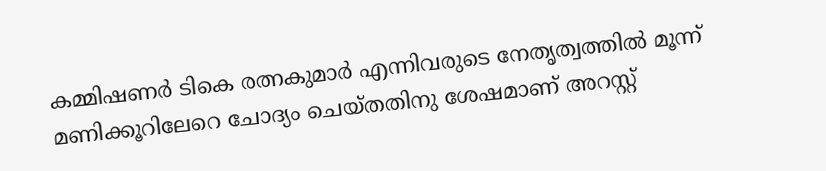കമ്മിഷണർ ടികെ രത്നകുമാർ എന്നിവരുടെ നേതൃത്വത്തിൽ മൂന്ന് മണിക്കൂറിലേറെ ചോദ്യം ചെയ്തതിനു ശേഷമാണ് അറസ്റ്റ്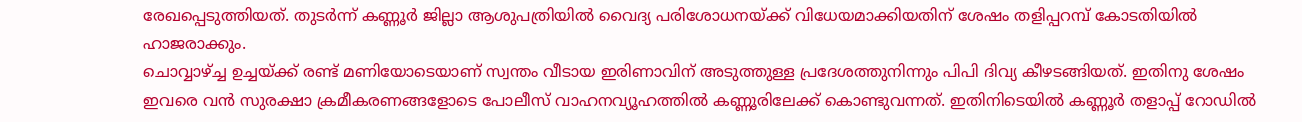രേഖപ്പെടുത്തിയത്. തുടർന്ന് കണ്ണൂർ ജില്ലാ ആശുപത്രിയിൽ വൈദ്യ പരിശോധനയ്ക്ക് വിധേയമാക്കിയതിന് ശേഷം തളിപ്പറമ്പ് കോടതിയിൽ ഹാജരാക്കും.
ചൊവ്വാഴ്ച്ച ഉച്ചയ്ക്ക് രണ്ട് മണിയോടെയാണ് സ്വന്തം വീടായ ഇരിണാവിന് അടുത്തുള്ള പ്രദേശത്തുനിന്നും പിപി ദിവ്യ കീഴടങ്ങിയത്. ഇതിനു ശേഷം ഇവരെ വൻ സുരക്ഷാ ക്രമീകരണങ്ങളോടെ പോലീസ് വാഹനവ്യൂഹത്തിൽ കണ്ണൂരിലേക്ക് കൊണ്ടുവന്നത്. ഇതിനിടെയിൽ കണ്ണൂർ തളാപ്പ് റോഡിൽ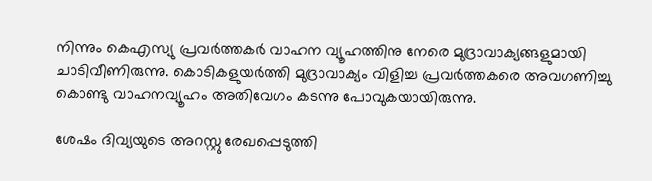നിന്നും കെഎസ്യു പ്രവർത്തകർ വാഹന വ്യൂഹത്തിനു നേരെ മുദ്രാവാക്യങ്ങളുമായി ചാടിവീണിരുന്നു. കൊടികളുയർത്തി മുദ്രാവാക്യം വിളിച്ച പ്രവർത്തകരെ അവഗണിച്ചു കൊണ്ടു വാഹനവ്യൂഹം അതിവേഗം കടന്നു പോവുകയായിരുന്നു.

ശേഷം ദിവ്യയുടെ അറസ്റ്റു രേഖപ്പെടുത്തി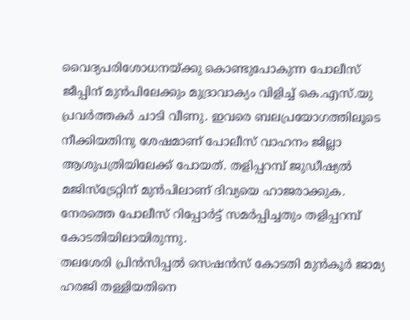വൈദ്യപരിശോധനയ്ക്കു കൊണ്ടുപോകുന്ന പോലീസ് ജീപ്പിന് മുൻപിലേക്കും മുദ്രാവാക്യം വിളിച്ച് കെ.എസ്.യു പ്രവർത്തകർ ചാടി വീണു. ഇവരെ ബലപ്രയോഗത്തിലൂടെ നീക്കിയതിനു ശേഷമാണ് പോലീസ് വാഹനം ജില്ലാ ആശുപത്രിയിലേക്ക് പോയത്. തളിപ്പറമ്പ് ജുഡീഷ്യൽ മജിസ്ട്രേറ്റിന് മുൻപിലാണ് ദിവ്യയെ ഹാജരാക്കുക. നേരത്തെ പോലീസ് റിപ്പോർട്ട് സമർപ്പിച്ചതും തളിപ്പറമ്പ് കോടതിയിലായിരുന്നു.
തലശേരി പ്രിൻസിപ്പൽ സെഷൻസ് കോടതി മുൻകൂർ ജാമ്യ ഹരജി തള്ളിയതിനെ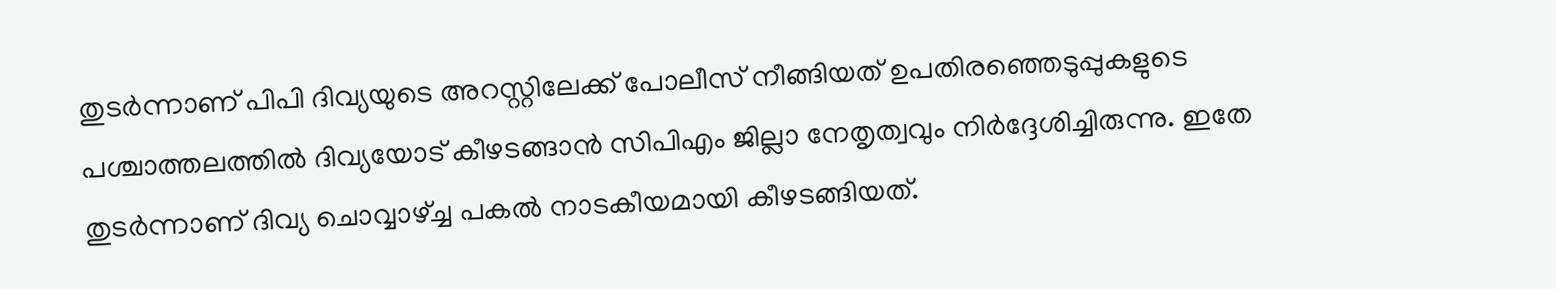തുടർന്നാണ് പിപി ദിവ്യയുടെ അറസ്റ്റിലേക്ക് പോലീസ് നീങ്ങിയത് ഉപതിരഞ്ഞെടുപ്പുകളുടെ പശ്ചാത്തലത്തിൽ ദിവ്യയോട് കീഴടങ്ങാൻ സിപിഎം ജില്ലാ നേതൃത്വവും നിർദ്ദേശിച്ചിരുന്നു. ഇതേ തുടർന്നാണ് ദിവ്യ ചൊവ്വാഴ്ച്ച പകൽ നാടകീയമായി കീഴടങ്ങിയത്.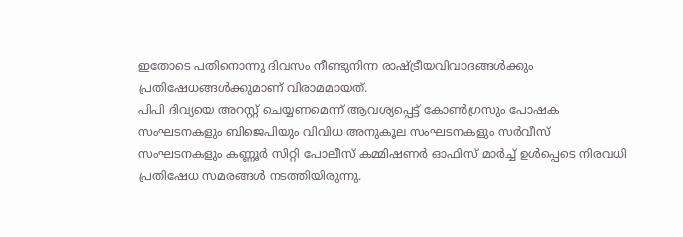ഇതോടെ പതിനൊന്നു ദിവസം നീണ്ടുനിന്ന രാഷ്ട്രീയവിവാദങ്ങൾക്കും പ്രതിഷേധങ്ങൾക്കുമാണ് വിരാമമായത്.
പിപി ദിവ്യയെ അറസ്റ്റ് ചെയ്യണമെന്ന് ആവശ്യപ്പെട്ട് കോൺഗ്രസും പോഷക സംഘടനകളും ബിജെപിയും വിവിധ അനുകൂല സംഘടനകളും സർവീസ് സംഘടനകളും കണ്ണൂർ സിറ്റി പോലീസ് കമ്മിഷണർ ഓഫിസ് മാർച്ച് ഉൾപ്പെടെ നിരവധി പ്രതിഷേധ സമരങ്ങൾ നടത്തിയിരുന്നു.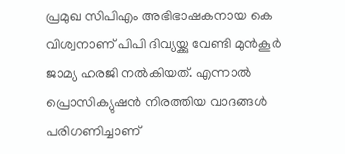പ്രമുഖ സിപിഎം അഭിഭാഷകനായ കെ വിശ്വനാണ് പിപി ദിവ്യയ്ക്കു വേണ്ടി മുൻകൂർ ജാമ്യ ഹരജി നൽകിയത്. എന്നാൽ പ്രൊസിക്യുഷൻ നിരത്തിയ വാദങ്ങൾ പരിഗണിച്ചാണ്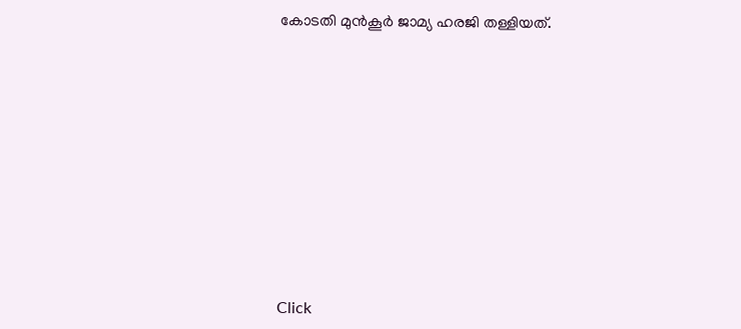കോടതി മുൻകൂർ ജാമ്യ ഹരജി തള്ളിയത്.












Click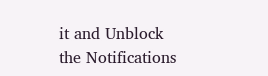it and Unblock the Notifications